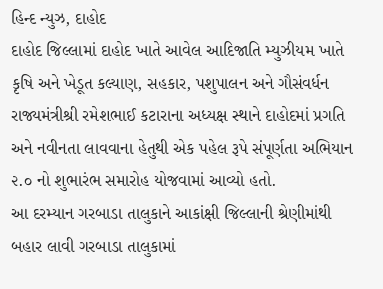હિન્દ ન્યુઝ, દાહોદ
દાહોદ જિલ્લામાં દાહોદ ખાતે આવેલ આદિજાતિ મ્યુઝીયમ ખાતે કૃષિ અને ખેડૂત કલ્યાણ, સહકાર, પશુપાલન અને ગૌસંવર્ધન રાજ્યમંત્રીશ્રી રમેશભાઈ કટારાના અધ્યક્ષ સ્થાને દાહોદમાં પ્રગતિ અને નવીનતા લાવવાના હેતુથી એક પહેલ રૂપે સંપૂર્ણતા અભિયાન ૨.૦ નો શુભારંભ સમારોહ યોજવામાં આવ્યો હતો.
આ દરમ્યાન ગરબાડા તાલુકાને આકાંક્ષી જિલ્લાની શ્રેણીમાંથી બહાર લાવી ગરબાડા તાલુકામાં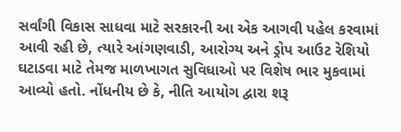સર્વાંગી વિકાસ સાધવા માટે સરકારની આ એક આગવી પહેલ કરવામાં આવી રહી છે, ત્યારે આંગણવાડી, આરોગ્ય અને ડ્રોપ આઉટ રેશિયો ઘટાડવા માટે તેમજ માળખાગત સુવિધાઓ પર વિશેષ ભાર મુકવામાં આવ્યો હતો. નોંધનીય છે કે, નીતિ આયોગ દ્વારા શરૂ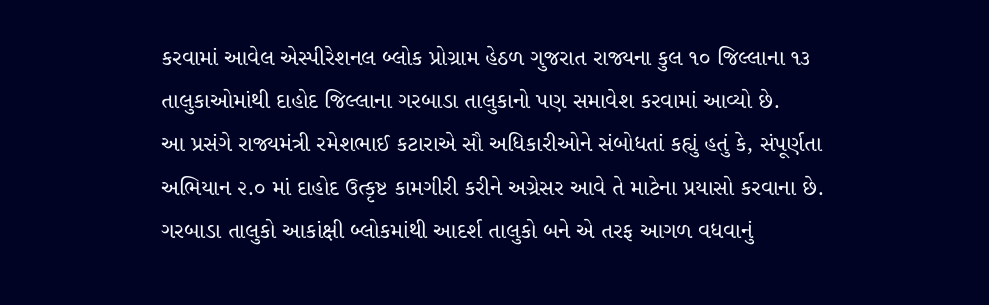કરવામાં આવેલ એસ્પીરેશનલ બ્લોક પ્રોગ્રામ હેઠળ ગુજરાત રાજ્યના કુલ ૧૦ જિલ્લાના ૧૩ તાલુકાઓમાંથી દાહોદ જિલ્લાના ગરબાડા તાલુકાનો પણ સમાવેશ કરવામાં આવ્યો છે.
આ પ્રસંગે રાજ્યમંત્રી રમેશભાઈ કટારાએ સૌ અધિકારીઓને સંબોધતાં કહ્યું હતું કે, સંપૂર્ણતા અભિયાન ૨.૦ માં દાહોદ ઉત્કૃષ્ટ કામગીરી કરીને અગ્રેસર આવે તે માટેના પ્રયાસો કરવાના છે. ગરબાડા તાલુકો આકાંક્ષી બ્લોકમાંથી આદર્શ તાલુકો બને એ તરફ આગળ વધવાનું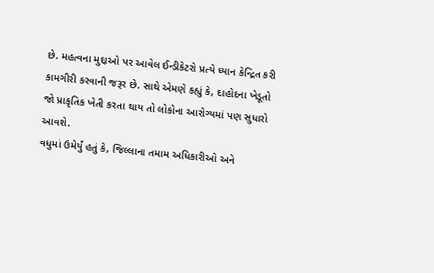છે. મહત્વના મુદ્દાઓ પર આવેલ ઈન્ડીકેટરો પ્રત્યે ધ્યાન કેન્દ્રિત કરી કામગીરી કરવાની જરૂર છે. સાથે એમણે કહ્યું કે, દાહોદના ખેડૂતો જો પ્રાકૃતિક ખેતી કરતા થાય તો લોકોના આરોગ્યમાં પણ સુધારો આવશે.
વધુમાં ઉમેર્યું હતું કે, જિલ્લાના તમામ અધિકારીઓ અને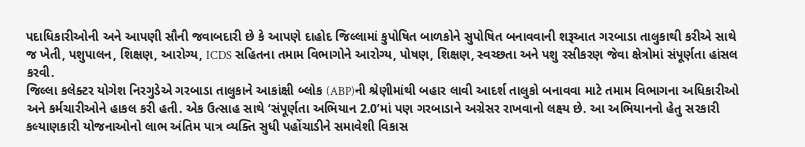પદાધિકારીઓની અને આપણી સૌની જવાબદારી છે કે આપણે દાહોદ જિલ્લામાં કુપોષિત બાળકોને સુપોષિત બનાવવાની શરૂઆત ગરબાડા તાલુકાથી કરીએ સાથે જ ખેતી, પશુપાલન, શિક્ષણ, આરોગ્ય, ICDS સહિતના તમામ વિભાગોને આરોગ્ય, પોષણ, શિક્ષણ, સ્વચ્છતા અને પશુ રસીકરણ જેવા ક્ષેત્રોમાં સંપૂર્ણતા હાંસલ કરવી.
જિલ્લા કલેક્ટર યોગેશ નિરગુડેએ ગરબાડા તાલુકાને આકાંક્ષી બ્લોક (ABP)ની શ્રેણીમાંથી બહાર લાવી આદર્શ તાલુકો બનાવવા માટે તમામ વિભાગના અધિકારીઓ અને કર્મચારીઓને હાકલ કરી હતી. એક ઉત્સાહ સાથે ‘સંપૂર્ણતા અભિયાન 2.0’માં પણ ગરબાડાને અગ્રેસર રાખવાનો લક્ષ્ય છે. આ અભિયાનનો હેતુ સરકારી કલ્યાણકારી યોજનાઓનો લાભ અંતિમ પાત્ર વ્યક્તિ સુધી પહોંચાડીને સમાવેશી વિકાસ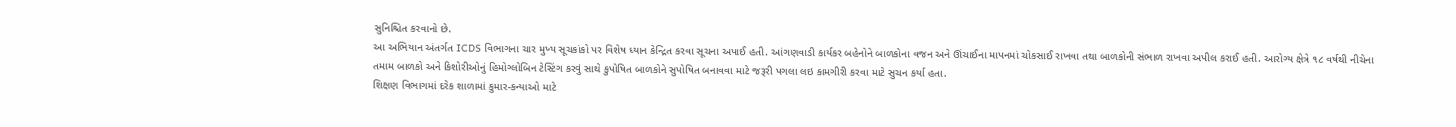સુનિશ્ચિત કરવાનો છે.
આ અભિયાન અંતર્ગત ICDS વિભાગના ચાર મુખ્ય સૂચકાંકો પર વિશેષ ધ્યાન કેન્દ્રિત કરવા સૂચના અપાઈ હતી. આંગણવાડી કાર્યકર બહેનોને બાળકોના વજન અને ઊંચાઈના માપનમાં ચોકસાઈ રાખવા તથા બાળકોની સંભાળ રાખવા અપીલ કરાઈ હતી. આરોગ્ય ક્ષેત્રે ૧૮ વર્ષથી નીચેના તમામ બાળકો અને કિશોરીઓનું હિમોગ્લોબિન ટેસ્ટિંગ કરવું સાથે કુપોષિત બાળકોને સુપોષિત બનાવવા માટે જરૂરી પગલા લઇ કામગીરી કરવા માટે સુચન કર્યા હતા.
શિક્ષણ વિભાગમાં દરેક શાળામાં કુમાર-કન્યાઓ માટે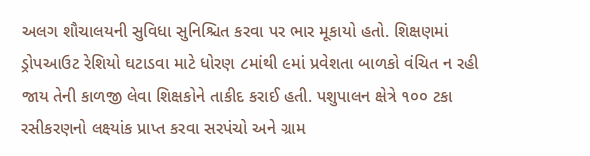અલગ શૌચાલયની સુવિધા સુનિશ્ચિત કરવા પર ભાર મૂકાયો હતો. શિક્ષણમાં ડ્રોપઆઉટ રેશિયો ઘટાડવા માટે ધોરણ ૮માંથી ૯માં પ્રવેશતા બાળકો વંચિત ન રહી જાય તેની કાળજી લેવા શિક્ષકોને તાકીદ કરાઈ હતી. પશુપાલન ક્ષેત્રે ૧૦૦ ટકા રસીકરણનો લક્ષ્યાંક પ્રાપ્ત કરવા સરપંચો અને ગ્રામ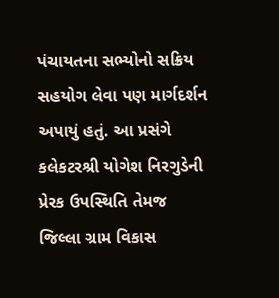પંચાયતના સભ્યોનો સક્રિય સહયોગ લેવા પણ માર્ગદર્શન અપાયું હતું. આ પ્રસંગે કલેકટરશ્રી યોગેશ નિરગુડેની પ્રેરક ઉપસ્થિતિ તેમજ જિલ્લા ગ્રામ વિકાસ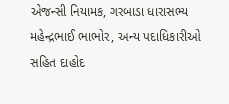એજન્સી નિયામક, ગરબાડા ધારાસભ્ય મહેન્દ્રભાઈ ભાભોર, અન્ય પદાધિકારીઓ સહિત દાહોદ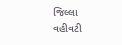જિલ્લા વહીવટી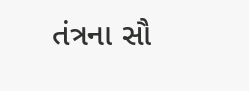તંત્રના સૌ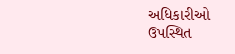અધિકારીઓ ઉપસ્થિત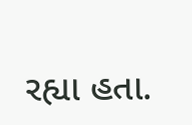રહ્યા હતા.